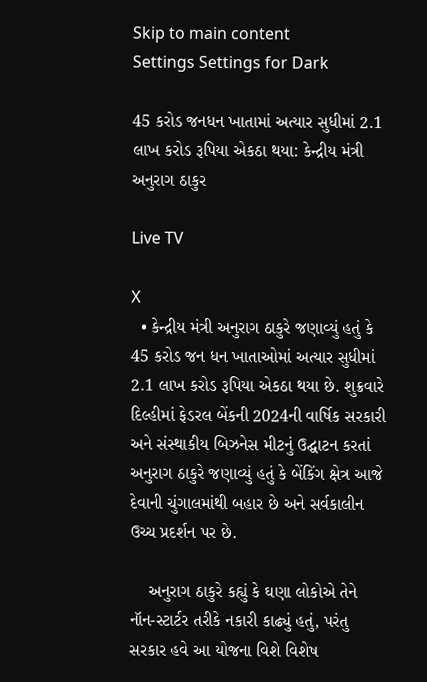Skip to main content
Settings Settings for Dark

45 કરોડ જનધન ખાતામાં અત્યાર સુધીમાં 2.1 લાખ કરોડ રૂપિયા એકઠા થયા: કેન્દ્રીય મંત્રી અનુરાગ ઠાકુર

Live TV

X
  • કેન્દ્રીય મંત્રી અનુરાગ ઠાકુરે જણાવ્યું હતું કે 45 કરોડ જન ધન ખાતાઓમાં અત્યાર સુધીમાં 2.1 લાખ કરોડ રૂપિયા એકઠા થયા છે. શુક્રવારે દિલ્હીમાં ફેડરલ બેંકની 2024ની વાર્ષિક સરકારી અને સંસ્થાકીય બિઝનેસ મીટનું ઉદ્ઘાટન કરતાં અનુરાગ ઠાકુરે જણાવ્યું હતું કે બેંકિંગ ક્ષેત્ર આજે દેવાની ચુંગાલમાંથી બહાર છે અને સર્વકાલીન ઉચ્ચ પ્રદર્શન પર છે.

    અનુરાગ ઠાકુરે કહ્યું કે ઘણા લોકોએ તેને નૉન-સ્ટાર્ટર તરીકે નકારી કાઢ્યું હતું, પરંતુ સરકાર હવે આ યોજના વિશે વિશેષ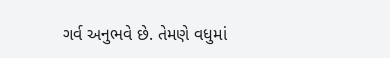ગર્વ અનુભવે છે. તેમણે વધુમાં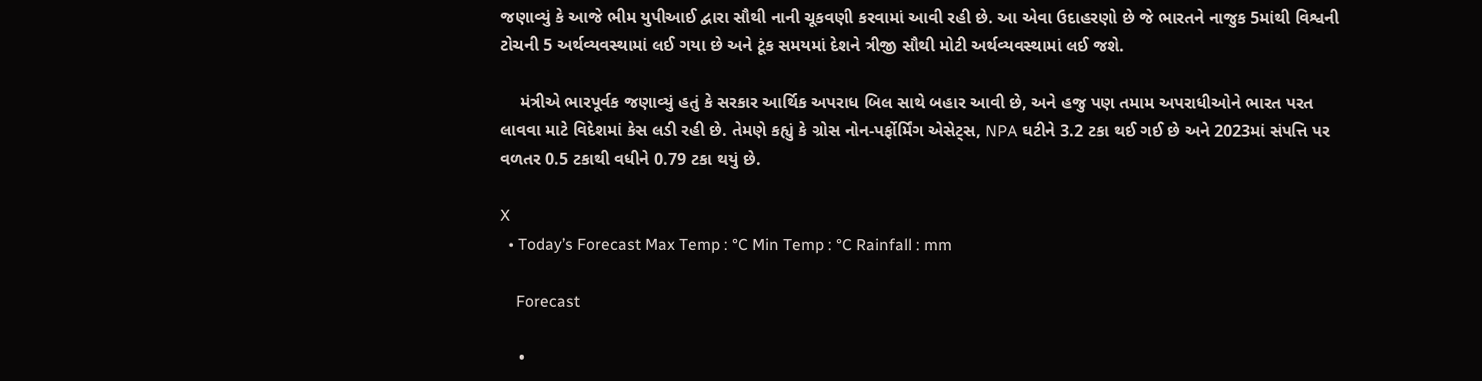જણાવ્યું કે આજે ભીમ યુપીઆઈ દ્વારા સૌથી નાની ચૂકવણી કરવામાં આવી રહી છે. આ એવા ઉદાહરણો છે જે ભારતને નાજુક 5માંથી વિશ્વની ટોચની 5 અર્થવ્યવસ્થામાં લઈ ગયા છે અને ટૂંક સમયમાં દેશને ત્રીજી સૌથી મોટી અર્થવ્યવસ્થામાં લઈ જશે.

    મંત્રીએ ભારપૂર્વક જણાવ્યું હતું કે સરકાર આર્થિક અપરાધ બિલ સાથે બહાર આવી છે, અને હજુ પણ તમામ અપરાધીઓને ભારત પરત લાવવા માટે વિદેશમાં કેસ લડી રહી છે. તેમણે કહ્યું કે ગ્રોસ નોન-પર્ફોર્મિંગ એસેટ્સ, NPA ઘટીને 3.2 ટકા થઈ ગઈ છે અને 2023માં સંપત્તિ પર વળતર 0.5 ટકાથી વધીને 0.79 ટકા થયું છે.

X
  • Today’s Forecast Max Temp : °C Min Temp : °C Rainfall : mm

    Forecast

    •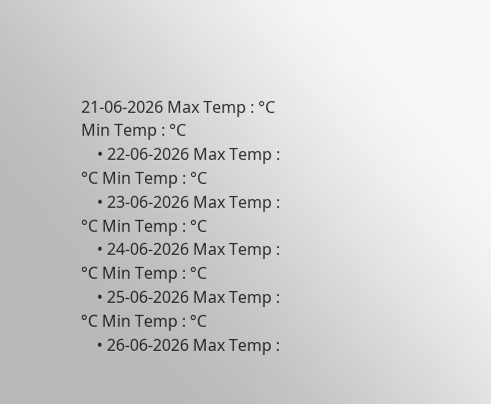21-06-2026 Max Temp : °C Min Temp : °C
    • 22-06-2026 Max Temp : °C Min Temp : °C
    • 23-06-2026 Max Temp : °C Min Temp : °C
    • 24-06-2026 Max Temp : °C Min Temp : °C
    • 25-06-2026 Max Temp : °C Min Temp : °C
    • 26-06-2026 Max Temp :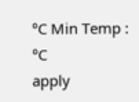°C Min Temp : °C
apply